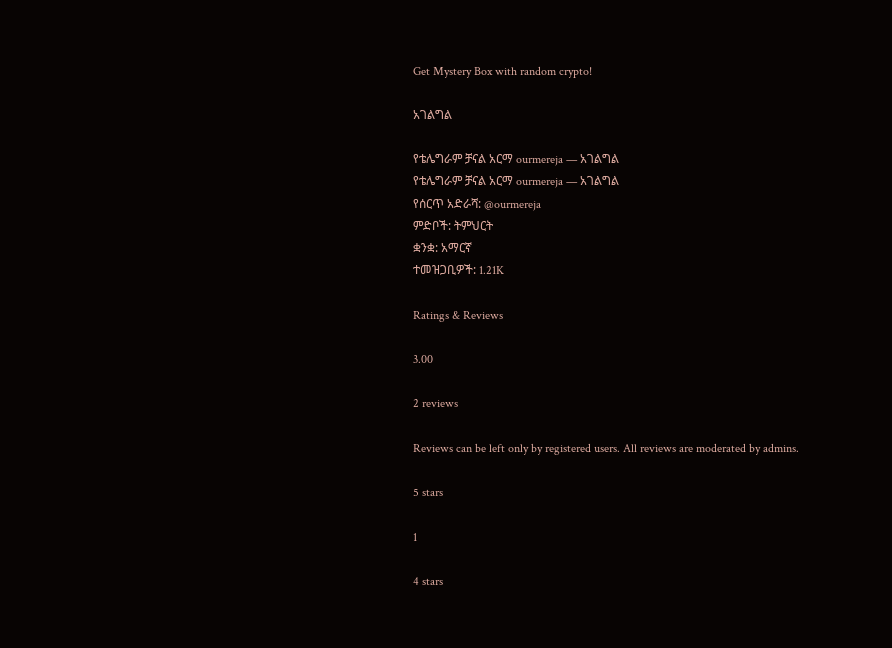Get Mystery Box with random crypto!

አገልግል

የቴሌግራም ቻናል አርማ ourmereja — አገልግል
የቴሌግራም ቻናል አርማ ourmereja — አገልግል
የሰርጥ አድራሻ: @ourmereja
ምድቦች: ትምህርት
ቋንቋ: አማርኛ
ተመዝጋቢዎች: 1.21K

Ratings & Reviews

3.00

2 reviews

Reviews can be left only by registered users. All reviews are moderated by admins.

5 stars

1

4 stars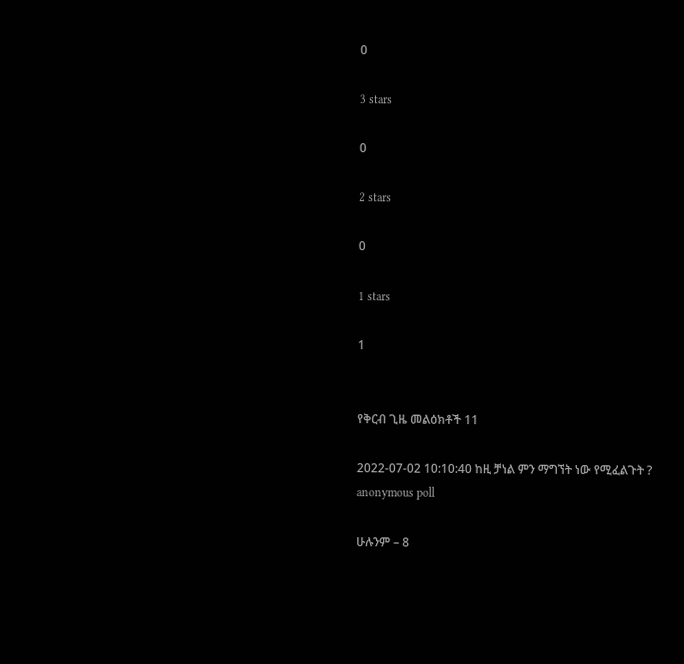0

3 stars

0

2 stars

0

1 stars

1


የቅርብ ጊዜ መልዕክቶች 11

2022-07-02 10:10:40 ከዚ ቻነል ምን ማግኘት ነው የሚፈልጉት ?
anonymous poll

ሁሉንም – 8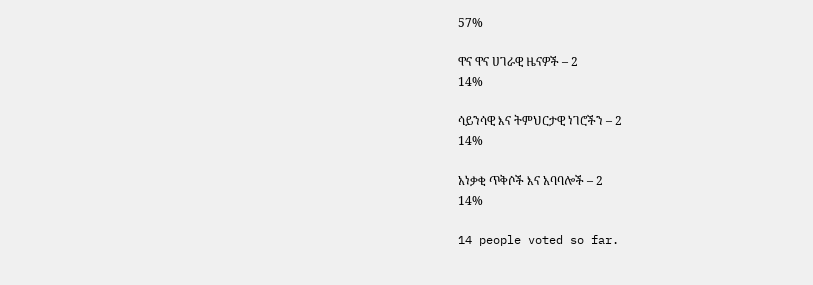57%

ዋና ዋና ሀገራዊ ዜናዎች – 2
14%

ሳይንሳዊ እና ትምህርታዊ ነገሮችን – 2
14%

አነቃቂ ጥቅሶች እና አባባሎች – 2
14%

14 people voted so far.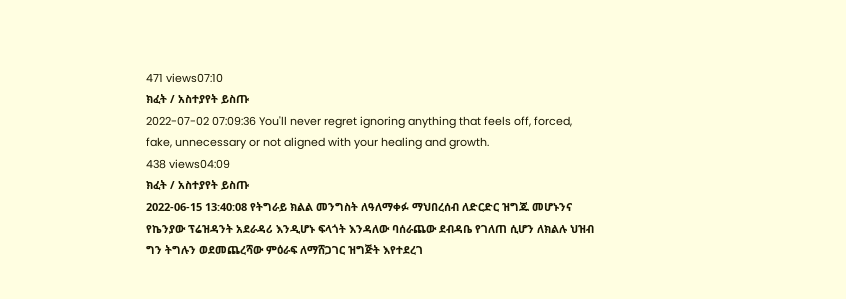471 views07:10
ክፈት / አስተያየት ይስጡ
2022-07-02 07:09:36 You'll never regret ignoring anything that feels off, forced, fake, unnecessary or not aligned with your healing and growth.
438 views04:09
ክፈት / አስተያየት ይስጡ
2022-06-15 13:40:08 የትግራይ ክልል መንግስት ለዓለማቀፉ ማህበረሰብ ለድርድር ዝግጁ መሆኑንና የኬንያው ፕሬዝዳንት አደራዳሪ እንዲሆኑ ፍላጎት እንዳለው ባሰራጨው ደብዳቤ የገለጠ ሲሆን ለክልሉ ህዝብ ግን ትግሉን ወደመጨረሻው ምዕራፍ ለማሸጋገር ዝግጅት እየተደረገ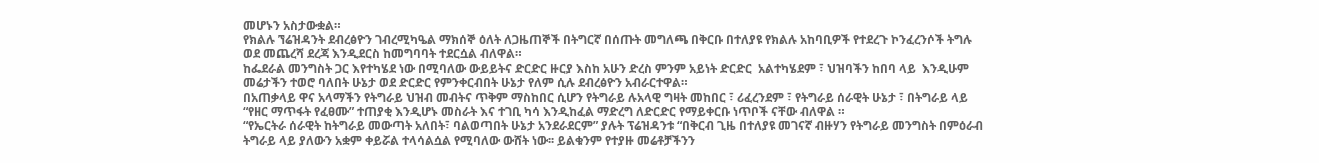መሆኑን አስታውቋል።
የክልሉ ኘሬዝዳንት ደብረፅዮን ገብረሚካዔል ማክሰኞ ዕለት ለጋዜጠኞች በትግርኛ በሰጡት መግለጫ በቅርቡ በተለያዩ የክልሉ አከባቢዎች የተደረጉ ኮንፈረንሶች ትግሉ ወደ መጨረሻ ደረጃ እንዲደርስ ከመግባባት ተደርሷል ብለዋል።
ከፌደራል መንግስት ጋር እየተካሄደ ነው በሚባለው ውይይትና ድርድር ዙርያ እስከ አሁን ድረስ ምንም አይነት ድርድር  አልተካሄደም ፣ ህዝባችን ከበባ ላይ  እንዲሁም መሬታችን ተወሮ ባለበት ሁኔታ ወደ ድርድር የምንቀርብበት ሁኔታ የለም ሲሉ ደብረፅዮን አብራርተዋል።
በአጠቃላይ ዋና አላማችን የትግራይ ህዝብ መብትና ጥቅም ማስከበር ሲሆን የትግራይ ሉአላዊ ግዛት መከበር ፣ ሪፈረንደም ፣ የትግራይ ሰራዊት ሁኔታ ፣ በትግራይ ላይ “የዘር ማጥፋት የፈፀሙ” ተጠያቂ እንዲሆኑ መስራት እና ተገቢ ካሳ እንዲከፈል ማድረግ ለድርድር የማይቀርቡ ነጥቦች ናቸው ብለዋል ።
“የኤርትራ ሰራዊት ከትግራይ መውጣት አለበት፣ ባልወጣበት ሁኔታ አንደራደርም” ያሉት ፕሬዝዳንቱ “በቅርብ ጊዜ በተለያዩ መገናኛ ብዙሃን የትግራይ መንግስት በምዕራብ ትግራይ ላይ ያለውን አቋም ቀይሯል ተላሳልሷል የሚባለው ውሸት ነው፡፡ ይልቁንም የተያዙ መሬቶቻችንን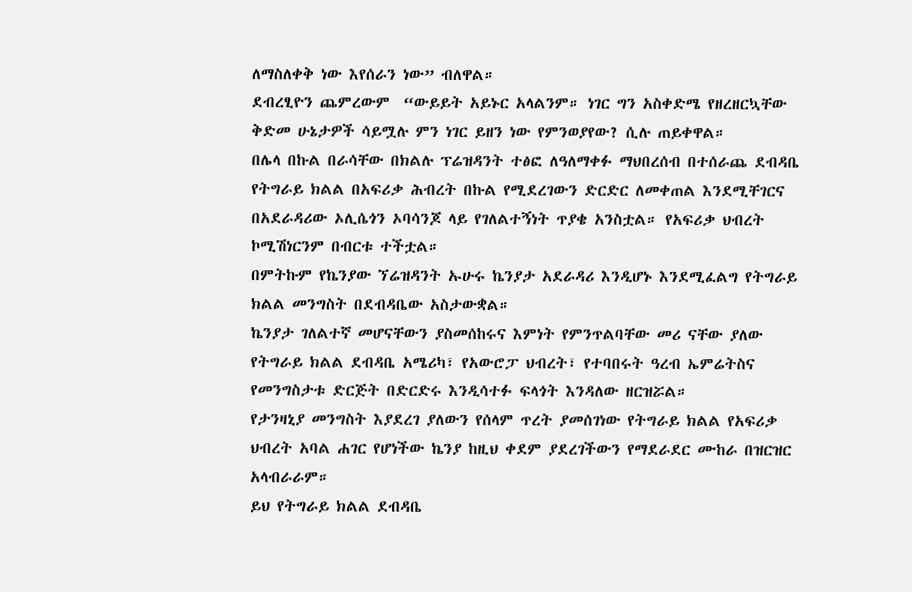ለማስለቀቅ ነው እየሰራን ነው” ብለዋል።
ደብረፂዮን ጨምረውም  “ውይይት አይኑር አላልንም። ነገር ግን አስቀድሜ የዘረዘርኳቸው ቅድመ ሁኔታዎች ሳይሟሉ ምን ነገር ይዘን ነው የምንወያየው? ሲሉ ጠይቀዋል።
በሌላ በኩል በራሳቸው በክልሉ ፕሬዝዳንት ተፅፎ ለዓለማቀፉ ማህበረሰብ በተሰራጨ ደብዳቤ የትግራይ ክልል በአፍሪቃ ሕብረት በኩል የሚደረገውን ድርድር ለመቀጠል እንደሚቸገርና በአደራዳሪው ኦሊሴጎን ኦባሳንጆ ላይ የገለልተኝነት ጥያቄ አንስቷል። የአፍሪቃ ህብረት ኮሚሽነርንም በብርቱ ተችቷል።
በምትኩም የኬንያው ኘሬዝዳንት ኡሁሩ ኬንያታ አደራዳሪ እንዲሆኑ እንደሚፈልግ የትግራይ ክልል መንግስት በደብዳቤው አስታውቋል።
ኬንያታ ገለልተኛ መሆናቸውን ያስመሰከሩና እምነት የምንጥልባቸው መሪ ናቸው ያለው የትግራይ ክልል ደብዳቤ አሜሪካ፣ የአውሮፓ ህብረት፣ የተባበሩት ዓረብ ኤምሬትስና የመንግስታቱ ድርጅት በድርድሩ እንዲሳተፉ ፍላጎት እንዳለው ዘርዝሯል።
የታንዛኒያ መንግስት እያደረገ ያለውን የሰላም ጥረት ያመሰገነው የትግራይ ክልል የአፍሪቃ ህብረት አባል ሐገር የሆነችው ኬንያ ከዚህ ቀደም ያደረገችውን የማደራደር ሙከራ በዝርዝር አላብራራም።
ይህ የትግራይ ክልል ደብዳቤ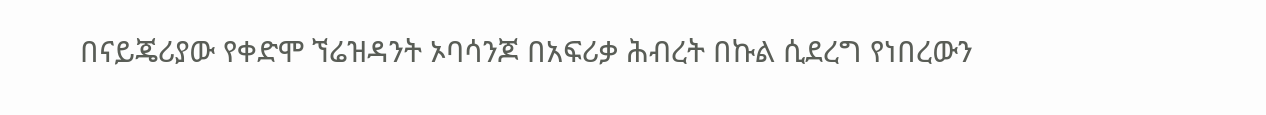በናይጄሪያው የቀድሞ ኘሬዝዳንት ኦባሳንጆ በአፍሪቃ ሕብረት በኩል ሲደረግ የነበረውን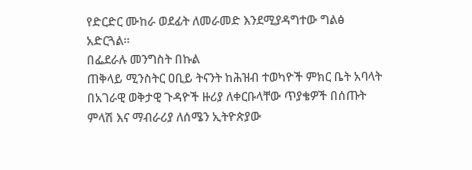የድርድር ሙከራ ወደፊት ለመራመድ እንደሚያዳግተው ግልፅ አድርጓል።
በፌደራሉ መንግስት በኩል
ጠቅላይ ሚንስትር ዐቢይ ትናንት ከሕዝብ ተወካዮች ምክር ቤት አባላት በአገራዊ ወቅታዊ ጉዳዮች ዙሪያ ለቀርቡላቸው ጥያቄዎች በሰጡት ምላሽ እና ማብራሪያ ለሰሜን ኢትዮጵያው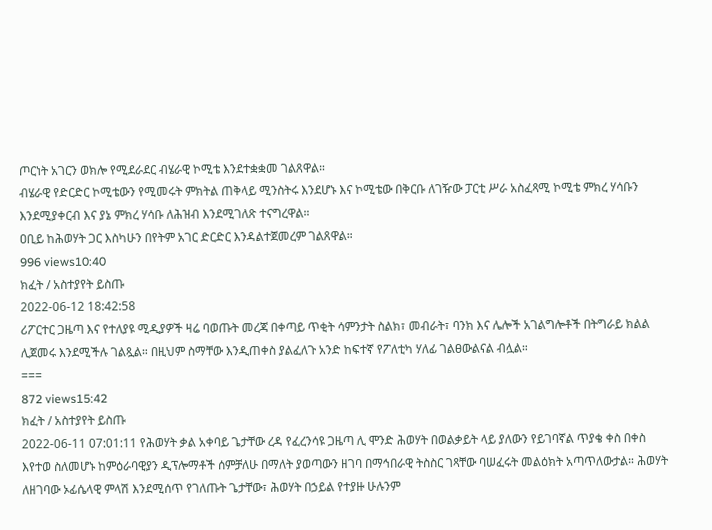ጦርነት አገርን ወክሎ የሚደራደር ብሄራዊ ኮሚቴ እንደተቋቋመ ገልጸዋል።
ብሄራዊ የድርድር ኮሚቴውን የሚመሩት ምክትል ጠቅላይ ሚንስትሩ እንደሆኑ እና ኮሚቴው በቅርቡ ለገዥው ፓርቲ ሥራ አስፈጻሚ ኮሚቴ ምክረ ሃሳቡን እንደሚያቀርብ እና ያኔ ምክረ ሃሳቡ ለሕዝብ እንደሚገለጽ ተናግረዋል።
ዐቢይ ከሕወሃት ጋር እስካሁን በየትም አገር ድርድር እንዳልተጀመረም ገልጸዋል።
996 views10:40
ክፈት / አስተያየት ይስጡ
2022-06-12 18:42:58
ሪፖርተር ጋዜጣ እና የተለያዩ ሚዲያዎች ዛሬ ባወጡት መረጃ በቀጣይ ጥቂት ሳምንታት ስልክ፣ መብራት፣ ባንክ እና ሌሎች አገልግሎቶች በትግራይ ክልል ሊጀመሩ እንደሚችሉ ገልጿል። በዚህም ስማቸው እንዲጠቀስ ያልፈለጉ አንድ ከፍተኛ የፖለቲካ ሃለፊ ገልፀውልናል ብሏል።
===
872 views15:42
ክፈት / አስተያየት ይስጡ
2022-06-11 07:01:11 የሕወሃት ቃል አቀባይ ጌታቸው ረዳ የፈረንሳዩ ጋዜጣ ሊ ሞንድ ሕወሃት በወልቃይት ላይ ያለውን የይገባኛል ጥያቄ ቀስ በቀስ እየተወ ስለመሆኑ ከምዕራባዊያን ዲፕሎማቶች ሰምቻለሁ በማለት ያወጣውን ዘገባ በማኅበራዊ ትስስር ገጻቸው ባሠፈሩት መልዕክት አጣጥለውታል። ሕወሃት ለዘገባው ኦፊሴላዊ ምላሽ እንደሚሰጥ የገለጡት ጌታቸው፣ ሕወሃት በኃይል የተያዙ ሁሉንም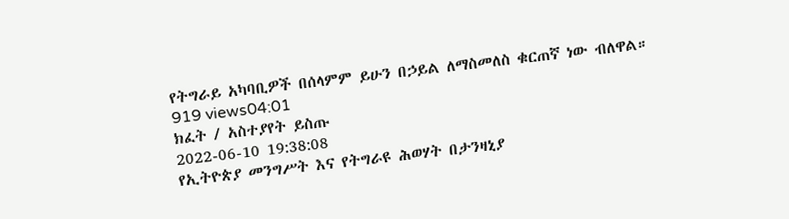የትግራይ አካባቢዎች በሰላምም ይሁን በኃይል ለማስመለስ ቁርጠኛ ነው ብለዋል።
919 views04:01
ክፈት / አስተያየት ይስጡ
2022-06-10 19:38:08
የኢትዮጵያ መንግሥት እና የትግራዩ ሕወሃት በታንዛኒያ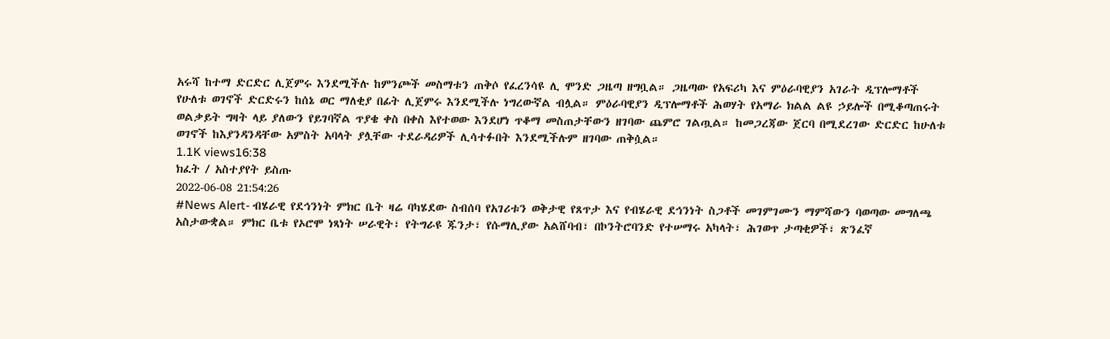አሩሻ ከተማ ድርድር ሊጀምሩ እንደሚችሉ ከምንጮች መስማቱን ጠቅሶ የፈረንሳዩ ሊ ሞንድ ጋዜጣ ዘግቧል። ጋዜጣው የአፍሪካ እና ምዕራባዊያን አገራት ዲፕሎማቶች የሁለቱ ወገኖች ድርድሩን ከሰኔ ወር ማለቂያ በፊት ሊጀምሩ እንደሚችሉ ነግረውኛል ብሏል። ምዕራባዊያን ዲፕሎማቶች ሕወሃት የአማራ ክልል ልዩ ኃይሎች በሚቆጣጠሩት ወልቃይት ግዛት ላይ ያለውን የይገባኛል ጥያቄ ቀስ በቀስ እየተወው እንደሆነ ጥቆማ መስጠታቸውን ዘገባው ጨምሮ ገልጧል። ከመጋረጃው ጀርባ በሚደረገው ድርድር ከሁለቱ ወገኖች ከእያንዳንዳቸው አምስት አባላት ያሏቸው ተደራዳሪዎች ሊሳተፉበት እንደሚችሉም ዘገባው ጠቅሷል።
1.1K views16:38
ክፈት / አስተያየት ይስጡ
2022-06-08 21:54:26
#News Alert- ብሄራዊ የደኅንነት ምክር ቤት ዛሬ ባካሄደው ስብሰባ የአገሪቱን ወቅታዊ የጸጥታ እና የብሄራዊ ደኅንነት ስጋቶች መገምገሙን ማምሻውን ባወጣው መግለጫ አስታውቋል። ምክር ቤቱ የኦሮሞ ነጻነት ሠራዊት፣ የትግራዩ ጁንታ፣ የሱማሊያው አልሸባብ፣ በኮንትሮባንድ የተሠማሩ አካላት፣ ሕገወጥ ታጣቂዎች፣ ጽንፈኛ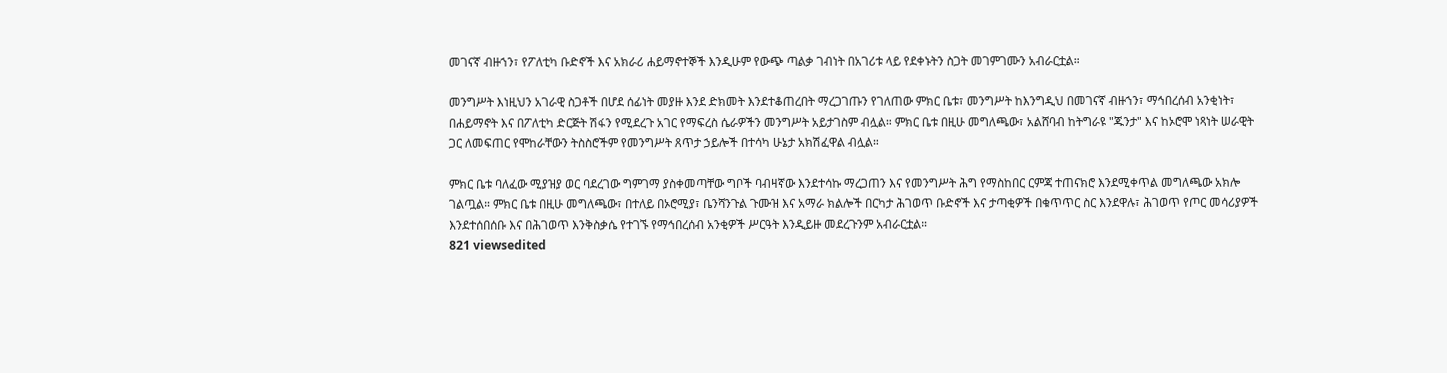መገናኛ ብዙኀን፣ የፖለቲካ ቡድኖች እና አክራሪ ሐይማኖተኞች እንዲሁም የውጭ ጣልቃ ገብነት በአገሪቱ ላይ የደቀኑትን ስጋት መገምገሙን አብራርቷል።

መንግሥት እነዚህን አገራዊ ስጋቶች በሆደ ሰፊነት መያዙ እንደ ድክመት እንደተቆጠረበት ማረጋገጡን የገለጠው ምክር ቤቱ፣ መንግሥት ከእንግዲህ በመገናኛ ብዙኀን፣ ማኅበረሰብ አንቂነት፣ በሐይማኖት እና በፖለቲካ ድርጅት ሽፋን የሚደረጉ አገር የማፍረስ ሴራዎችን መንግሥት አይታገስም ብሏል። ምክር ቤቱ በዚሁ መግለጫው፣ አልሸባብ ከትግራዩ "ጁንታ" እና ከኦሮሞ ነጻነት ሠራዊት ጋር ለመፍጠር የሞከራቸውን ትስስሮችም የመንግሥት ጸጥታ ኃይሎች በተሳካ ሁኔታ አክሽፈዋል ብሏል።

ምክር ቤቱ ባለፈው ሚያዝያ ወር ባደረገው ግምገማ ያስቀመጣቸው ግቦች ባብዛኛው እንደተሳኩ ማረጋጠን እና የመንግሥት ሕግ የማስከበር ርምጃ ተጠናክሮ እንደሚቀጥል መግለጫው አክሎ ገልጧል። ምክር ቤቱ በዚሁ መግለጫው፣ በተለይ በኦሮሚያ፣ ቤንሻንጉል ጉሙዝ እና አማራ ክልሎች በርካታ ሕገወጥ ቡድኖች እና ታጣቂዎች በቁጥጥር ስር እንደዋሉ፣ ሕገወጥ የጦር መሳሪያዎች እንደተሰበሰቡ እና በሕገወጥ እንቅስቃሴ የተገኙ የማኅበረሰብ አንቂዎች ሥርዓት እንዲይዙ መደረጉንም አብራርቷል።
821 viewsedited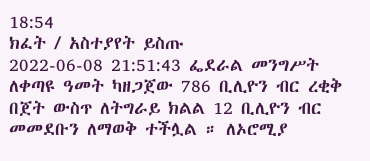18:54
ክፈት / አስተያየት ይስጡ
2022-06-08 21:51:43 ፌደራል መንግሥት ለቀጣዩ ዓመት ካዘጋጀው 786 ቢሊዮን ብር ረቂቅ በጀት ውስጥ ለትግራይ ክልል 12 ቢሊዮን ብር መመደቡን ለማወቅ ተችሏል ። ለኦሮሚያ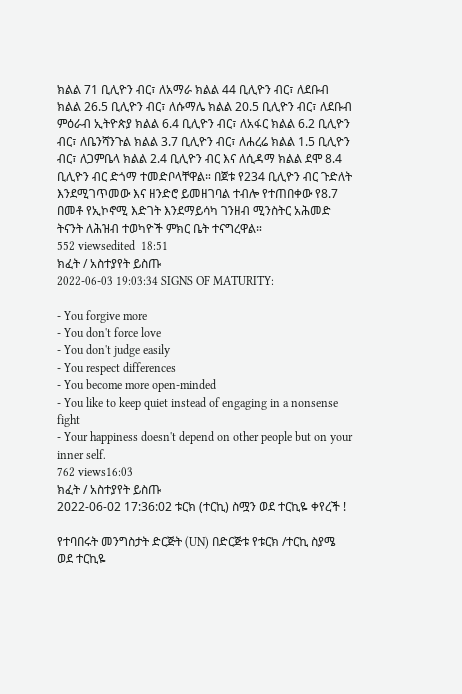ክልል 71 ቢሊዮን ብር፣ ለአማራ ክልል 44 ቢሊዮን ብር፣ ለደቡብ ክልል 26.5 ቢሊዮን ብር፣ ለሱማሌ ክልል 20.5 ቢሊዮን ብር፣ ለደቡብ ምዕራብ ኢትዮጵያ ክልል 6.4 ቢሊዮን ብር፣ ለአፋር ክልል 6.2 ቢሊዮን ብር፣ ለቤንሻንጉል ክልል 3.7 ቢሊዮን ብር፣ ለሐረሬ ክልል 1.5 ቢሊዮን ብር፣ ለጋምቤላ ክልል 2.4 ቢሊዮን ብር እና ለሲዳማ ክልል ደሞ 8.4 ቢሊዮን ብር ድጎማ ተመድቦላቸዋል። በጀቱ የ234 ቢሊዮን ብር ጉድለት እንደሚገጥመው እና ዘንድሮ ይመዘገባል ተብሎ የተጠበቀው የ8.7 በመቶ የኢኮኖሚ እድገት እንደማይሳካ ገንዘብ ሚንስትር አሕመድ ትናንት ለሕዝብ ተወካዮች ምክር ቤት ተናግረዋል።
552 viewsedited  18:51
ክፈት / አስተያየት ይስጡ
2022-06-03 19:03:34 SIGNS OF MATURITY:

- You forgive more
- You don't force love
- You don't judge easily
- You respect differences
- You become more open-minded
- You like to keep quiet instead of engaging in a nonsense fight
- Your happiness doesn't depend on other people but on your inner self.
762 views16:03
ክፈት / አስተያየት ይስጡ
2022-06-02 17:36:02 ቱርክ (ተርኪ) ስሟን ወደ ተርኪዬ ቀየረች !

የተባበሩት መንግስታት ድርጅት (UN) በድርጅቱ የቱርክ /ተርኪ ስያሜ ወደ ተርኪዬ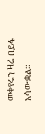መቀየሩን ዛሬ በይፋ አሳውቋል።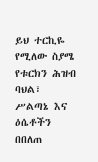ይህ ተርኪዬ የሚለው ስያሜ የቱርክን ሕዝብ ባህል፣ ሥልጣኔ እና ዕሴቶችን በበለጠ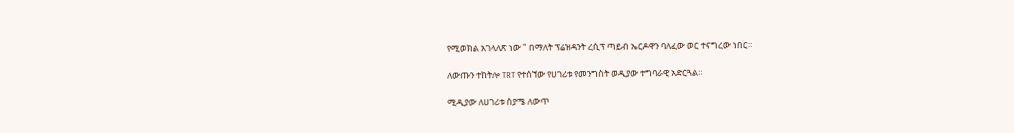የሚወክል አገላለጽ ነው " በማለት ፕሬዝዳንት ረሲፕ ጣይብ ኤርዶዋን ባለፈው ወር ተናግረው ነበር።

ለውጡን ተከትሎ TRT የተሰኘው የሀገሪቱ የመንግስት ወዲያው ተግባራዊ አድርጓል።

ሚዲያው ለሀገሪቱ ስያሜ ለውጥ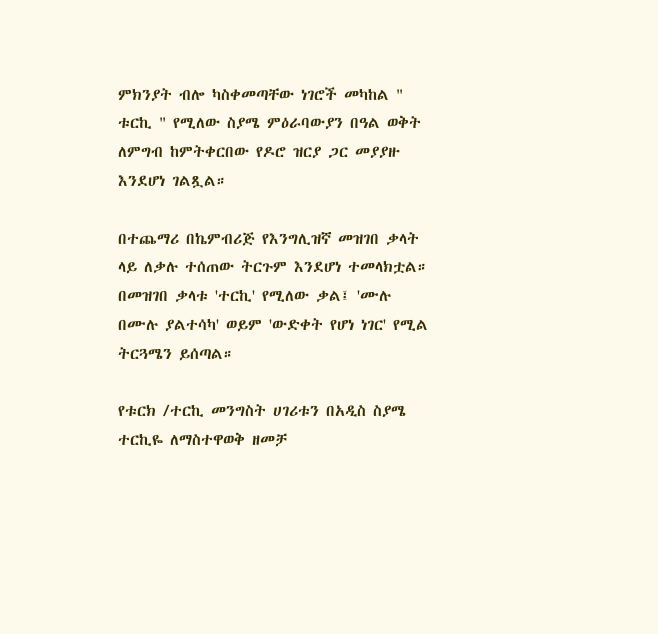ምክንያት ብሎ ካስቀመጣቸው ነገሮች መካከል " ቱርኪ " የሚለው ስያሜ ምዕራባውያን በዓል ወቅት ለምግብ ከምትቀርበው የዶሮ ዝርያ ጋር መያያዙ እንደሆነ ገልጿል።

በተጨማሪ በኬምብሪጅ የእንግሊዝኛ መዝገበ ቃላት ላይ ለቃሉ ተሰጠው ትርጉም እንደሆነ ተመላክቷል። በመዝገበ ቃላቱ 'ተርኪ' የሚለው ቃል፤ 'ሙሉ በሙሉ ያልተሳካ' ወይም 'ውድቀት የሆነ ነገር' የሚል ትርጓሜን ይሰጣል።

የቱርክ /ተርኪ መንግስት ሀገሪቱን በአዲስ ስያሜ ተርኪዬ ለማስተዋወቅ ዘመቻ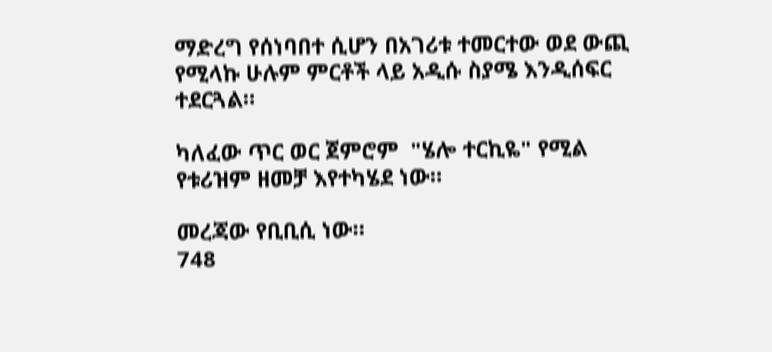ማድረግ የሰነባበተ ሲሆን በአገሪቱ ተመርተው ወደ ውጪ የሚላኩ ሁሉም ምርቶች ላይ አዲሱ ስያሜ እንዲሰፍር ተደርጓል።

ካለፈው ጥር ወር ጀምሮም  "ሄሎ ተርኪዬ" የሚል የቱሪዝም ዘመቻ እየተካሄደ ነው።

መረጃው የቢቢሲ ነው።
748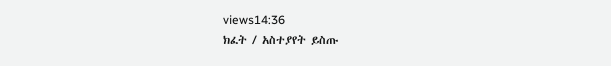views14:36
ክፈት / አስተያየት ይስጡ